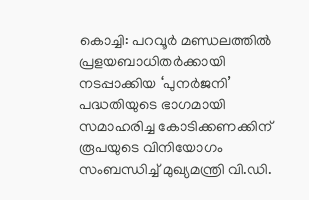കൊച്ചി: പറവൂർ മണ്ഡലത്തിൽ പ്രളയബാധിതർക്കായി നടപ്പാക്കിയ ‘പുനർജനി’ പദ്ധതിയുടെ ഭാഗമായി സമാഹരിച്ച കോടിക്കണക്കിന് രൂപയുടെ വിനിയോഗം സംബന്ധിച്ച് മുഖ്യമന്ത്രി വി.ഡി.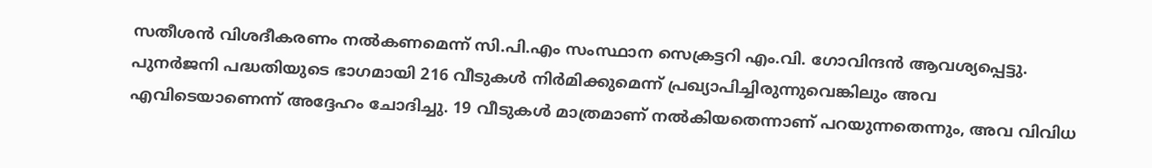സതീശൻ വിശദീകരണം നൽകണമെന്ന് സി.പി.എം സംസ്ഥാന സെക്രട്ടറി എം.വി. ഗോവിന്ദൻ ആവശ്യപ്പെട്ടു.
പുനർജനി പദ്ധതിയുടെ ഭാഗമായി 216 വീടുകൾ നിർമിക്കുമെന്ന് പ്രഖ്യാപിച്ചിരുന്നുവെങ്കിലും അവ എവിടെയാണെന്ന് അദ്ദേഹം ചോദിച്ചു. 19 വീടുകൾ മാത്രമാണ് നൽകിയതെന്നാണ് പറയുന്നതെന്നും, അവ വിവിധ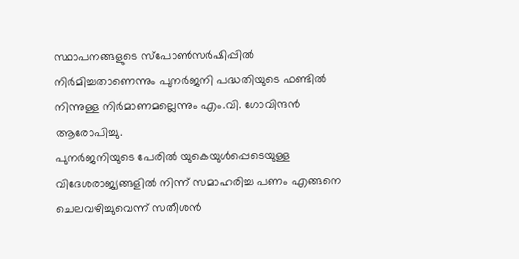സ്ഥാപനങ്ങളുടെ സ്പോൺസർഷിപ്പിൽ നിർമിച്ചതാണെന്നും പുനർജനി പദ്ധതിയുടെ ഫണ്ടിൽ നിന്നുള്ള നിർമാണമല്ലെന്നും എം.വി. ഗോവിന്ദൻ ആരോപിച്ചു.
പുനർജനിയുടെ പേരിൽ യുകെയുൾപ്പെടെയുള്ള വിദേശരാജ്യങ്ങളിൽ നിന്ന് സമാഹരിച്ച പണം എങ്ങനെ ചെലവഴിച്ചുവെന്ന് സതീശൻ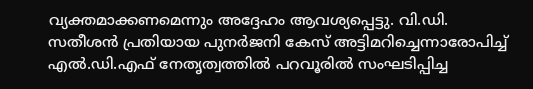വ്യക്തമാക്കണമെന്നും അദ്ദേഹം ആവശ്യപ്പെട്ടു. വി.ഡി. സതീശൻ പ്രതിയായ പുനർജനി കേസ് അട്ടിമറിച്ചെന്നാരോപിച്ച് എൽ.ഡി.എഫ് നേതൃത്വത്തിൽ പറവൂരിൽ സംഘടിപ്പിച്ച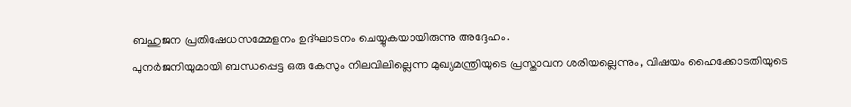ബഹുജന പ്രതിഷേധസമ്മേളനം ഉദ്ഘാടനം ചെയ്യുകയായിരുന്നു അദ്ദേഹം.
പുനർജനിയുമായി ബന്ധപ്പെട്ട ഒരു കേസും നിലവിലില്ലെന്ന മുഖ്യമന്ത്രിയുടെ പ്രസ്താവന ശരിയല്ലെന്നും, വിഷയം ഹൈക്കോടതിയുടെ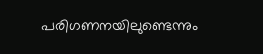പരിഗണനയിലുണ്ടെന്നും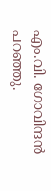എം.വി. ഗോവിന്ദൻ പറഞ്ഞു.